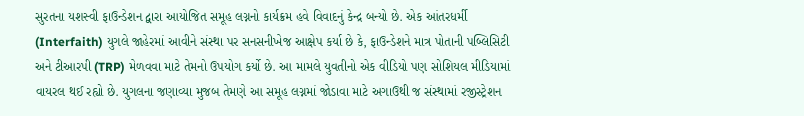સુરતના યશસ્વી ફાઉન્ડેશન દ્વારા આયોજિત સમૂહ લગ્નનો કાર્યક્રમ હવે વિવાદનું કેન્દ્ર બન્યો છે. એક આંતરધર્મી (Interfaith) યુગલે જાહેરમાં આવીને સંસ્થા પર સનસનીખેજ આક્ષેપ કર્યા છે કે, ફાઉન્ડેશને માત્ર પોતાની પબ્લિસિટી અને ટીઆરપી (TRP) મેળવવા માટે તેમનો ઉપયોગ કર્યો છે. આ મામલે યુવતીનો એક વીડિયો પણ સોશિયલ મીડિયામાં વાયરલ થઈ રહ્યો છે. યુગલના જણાવ્યા મુજબ તેમણે આ સમૂહ લગ્નમાં જોડાવા માટે અગાઉથી જ સંસ્થામાં રજીસ્ટ્રેશન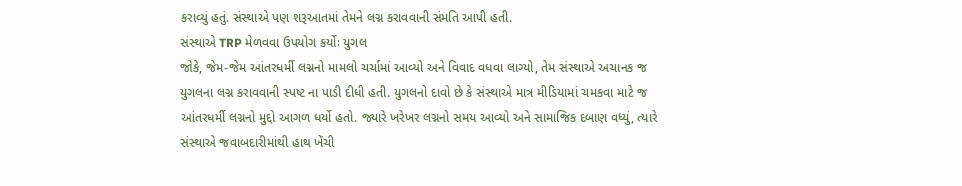કરાવ્યું હતું. સંસ્થાએ પણ શરૂઆતમાં તેમને લગ્ન કરાવવાની સંમતિ આપી હતી.
સંસ્થાએ TRP મેળવવા ઉપયોગ કર્યોઃ યુગલ
જોકે, જેમ-જેમ આંતરધર્મી લગ્નનો મામલો ચર્ચામાં આવ્યો અને વિવાદ વધવા લાગ્યો, તેમ સંસ્થાએ અચાનક જ યુગલના લગ્ન કરાવવાની સ્પષ્ટ ના પાડી દીધી હતી. યુગલનો દાવો છે કે સંસ્થાએ માત્ર મીડિયામાં ચમકવા માટે જ આંતરધર્મી લગ્નનો મુદ્દો આગળ ધર્યો હતો. જ્યારે ખરેખર લગ્નનો સમય આવ્યો અને સામાજિક દબાણ વધ્યું, ત્યારે સંસ્થાએ જવાબદારીમાંથી હાથ ખેંચી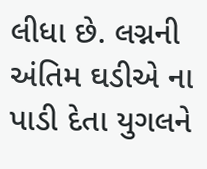લીધા છે. લગ્નની અંતિમ ઘડીએ ના પાડી દેતા યુગલને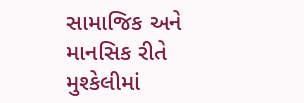સામાજિક અને માનસિક રીતે મુશ્કેલીમાં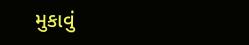મુકાવું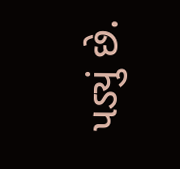પડ્યું છે.